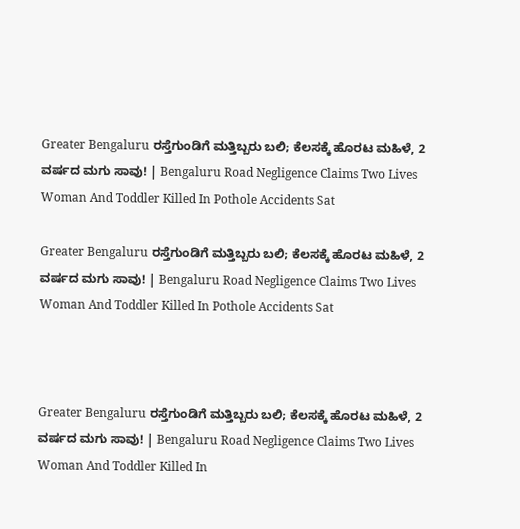Greater Bengaluru ರಸ್ತೆಗುಂಡಿಗೆ ಮತ್ತಿಬ್ಬರು ಬಲಿ; ಕೆಲಸಕ್ಕೆ ಹೊರಟ ಮಹಿಳೆ, 2 ವರ್ಷದ ಮಗು ಸಾವು! | Bengaluru Road Negligence Claims Two Lives Woman And Toddler Killed In Pothole Accidents Sat

Greater Bengaluru ರಸ್ತೆಗುಂಡಿಗೆ ಮತ್ತಿಬ್ಬರು ಬಲಿ; ಕೆಲಸಕ್ಕೆ ಹೊರಟ ಮಹಿಳೆ, 2 ವರ್ಷದ ಮಗು ಸಾವು! | Bengaluru Road Negligence Claims Two Lives Woman And Toddler Killed In Pothole Accidents Sat



Greater Bengaluru ರಸ್ತೆಗುಂಡಿಗೆ ಮತ್ತಿಬ್ಬರು ಬಲಿ; ಕೆಲಸಕ್ಕೆ ಹೊರಟ ಮಹಿಳೆ, 2 ವರ್ಷದ ಮಗು ಸಾವು! | Bengaluru Road Negligence Claims Two Lives Woman And Toddler Killed In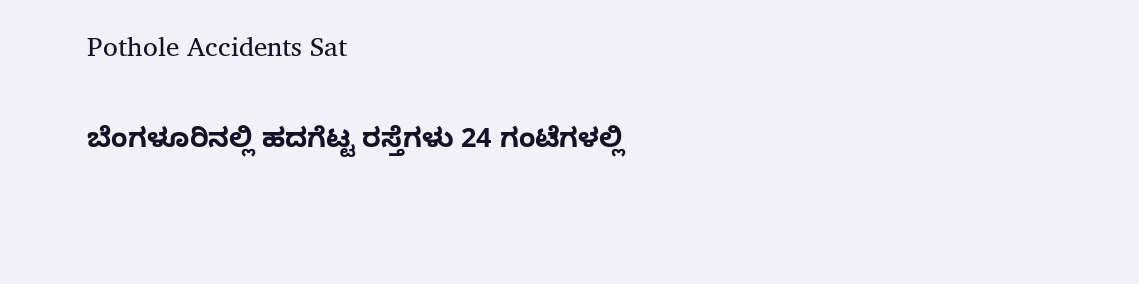Pothole Accidents Sat

ಬೆಂಗಳೂರಿನಲ್ಲಿ ಹದಗೆಟ್ಟ ರಸ್ತೆಗಳು 24 ಗಂಟೆಗಳಲ್ಲಿ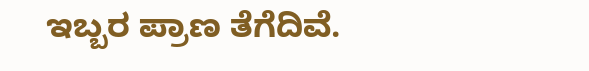ಇಬ್ಬರ ಪ್ರಾಣ ತೆಗೆದಿವೆ.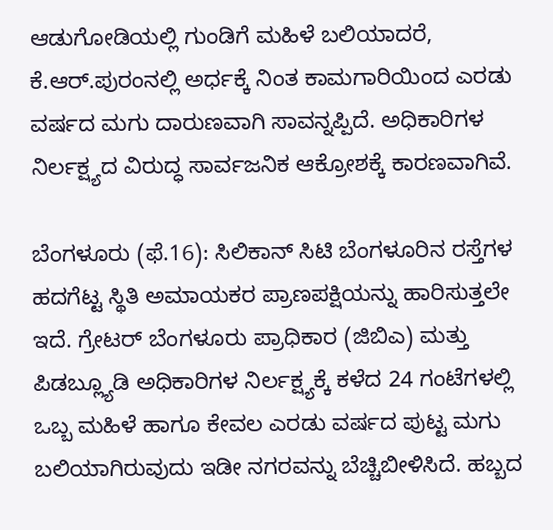ಆಡುಗೋಡಿಯಲ್ಲಿ ಗುಂಡಿಗೆ ಮಹಿಳೆ ಬಲಿಯಾದರೆ, ಕೆ.ಆರ್.ಪುರಂನಲ್ಲಿ ಅರ್ಧಕ್ಕೆ ನಿಂತ ಕಾಮಗಾರಿಯಿಂದ ಎರಡು ವರ್ಷದ ಮಗು ದಾರುಣವಾಗಿ ಸಾವನ್ನಪ್ಪಿದೆ. ಅಧಿಕಾರಿಗಳ ನಿರ್ಲಕ್ಷ್ಯದ ವಿರುದ್ಧ ಸಾರ್ವಜನಿಕ ಆಕ್ರೋಶಕ್ಕೆ ಕಾರಣವಾಗಿವೆ.

ಬೆಂಗಳೂರು (ಫೆ.16): ಸಿಲಿಕಾನ್ ಸಿಟಿ ಬೆಂಗಳೂರಿನ ರಸ್ತೆಗಳ ಹದಗೆಟ್ಟ ಸ್ಥಿತಿ ಅಮಾಯಕರ ಪ್ರಾಣಪಕ್ಷಿಯನ್ನು ಹಾರಿಸುತ್ತಲೇ ಇದೆ. ಗ್ರೇಟರ್ ಬೆಂಗಳೂರು ಪ್ರಾಧಿಕಾರ (ಜಿಬಿಎ) ಮತ್ತು ಪಿಡಬ್ಲ್ಯೂಡಿ ಅಧಿಕಾರಿಗಳ ನಿರ್ಲಕ್ಷ್ಯಕ್ಕೆ ಕಳೆದ 24 ಗಂಟೆಗಳಲ್ಲಿ ಒಬ್ಬ ಮಹಿಳೆ ಹಾಗೂ ಕೇವಲ ಎರಡು ವರ್ಷದ ಪುಟ್ಟ ಮಗು ಬಲಿಯಾಗಿರುವುದು ಇಡೀ ನಗರವನ್ನು ಬೆಚ್ಚಿಬೀಳಿಸಿದೆ. ಹಬ್ಬದ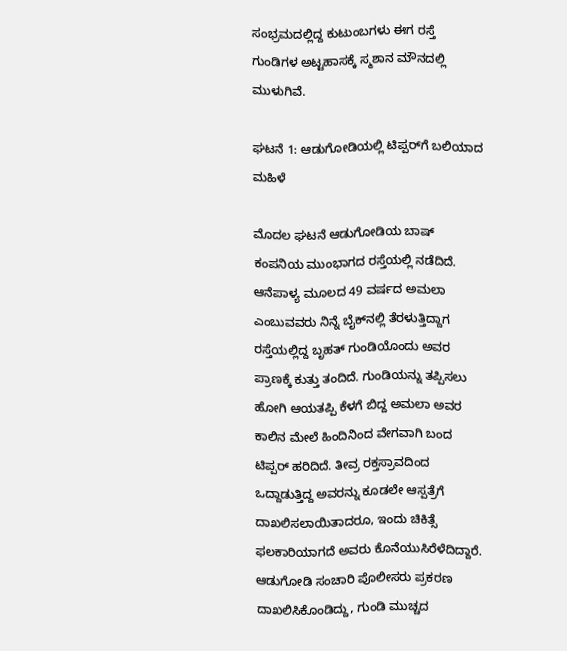ಸಂಭ್ರಮದಲ್ಲಿದ್ದ ಕುಟುಂಬಗಳು ಈಗ ರಸ್ತೆ ಗುಂಡಿಗಳ ಅಟ್ಟಹಾಸಕ್ಕೆ ಸ್ಮಶಾನ ಮೌನದಲ್ಲಿ ಮುಳುಗಿವೆ.

ಘಟನೆ 1: ಆಡುಗೋಡಿಯಲ್ಲಿ ಟಿಪ್ಪರ್‌ಗೆ ಬಲಿಯಾದ ಮಹಿಳೆ

ಮೊದಲ ಘಟನೆ ಆಡುಗೋಡಿಯ ಬಾಷ್ ಕಂಪನಿಯ ಮುಂಭಾಗದ ರಸ್ತೆಯಲ್ಲಿ ನಡೆದಿದೆ. ಆನೆಪಾಳ್ಯ ಮೂಲದ 49 ವರ್ಷದ ಅಮಲಾ ಎಂಬುವವರು ನಿನ್ನೆ ಬೈಕ್‌ನಲ್ಲಿ ತೆರಳುತ್ತಿದ್ದಾಗ ರಸ್ತೆಯಲ್ಲಿದ್ದ ಬೃಹತ್ ಗುಂಡಿಯೊಂದು ಅವರ ಪ್ರಾಣಕ್ಕೆ ಕುತ್ತು ತಂದಿದೆ. ಗುಂಡಿಯನ್ನು ತಪ್ಪಿಸಲು ಹೋಗಿ ಆಯತಪ್ಪಿ ಕೆಳಗೆ ಬಿದ್ದ ಅಮಲಾ ಅವರ ಕಾಲಿನ ಮೇಲೆ ಹಿಂದಿನಿಂದ ವೇಗವಾಗಿ ಬಂದ ಟಿಪ್ಪರ್ ಹರಿದಿದೆ. ತೀವ್ರ ರಕ್ತಸ್ರಾವದಿಂದ ಒದ್ದಾಡುತ್ತಿದ್ದ ಅವರನ್ನು ಕೂಡಲೇ ಆಸ್ಪತ್ರೆಗೆ ದಾಖಲಿಸಲಾಯಿತಾದರೂ, ಇಂದು ಚಿಕಿತ್ಸೆ ಫಲಕಾರಿಯಾಗದೆ ಅವರು ಕೊನೆಯುಸಿರೆಳೆದಿದ್ದಾರೆ. ಆಡುಗೋಡಿ ಸಂಚಾರಿ ಪೊಲೀಸರು ಪ್ರಕರಣ ದಾಖಲಿಸಿಕೊಂಡಿದ್ದು, ಗುಂಡಿ ಮುಚ್ಚದ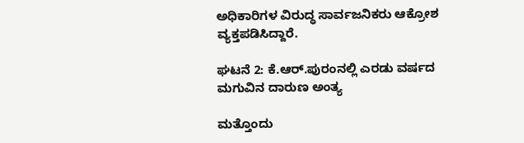ಅಧಿಕಾರಿಗಳ ವಿರುದ್ಧ ಸಾರ್ವಜನಿಕರು ಆಕ್ರೋಶ ವ್ಯಕ್ತಪಡಿಸಿದ್ದಾರೆ.

ಘಟನೆ 2: ಕೆ.ಆರ್.ಪುರಂನಲ್ಲಿ ಎರಡು ವರ್ಷದ ಮಗುವಿನ ದಾರುಣ ಅಂತ್ಯ

ಮತ್ತೊಂದು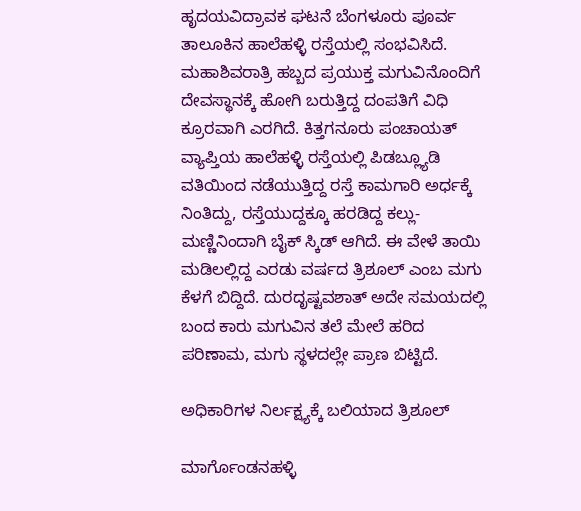ಹೃದಯವಿದ್ರಾವಕ ಘಟನೆ ಬೆಂಗಳೂರು ಪೂರ್ವ ತಾಲೂಕಿನ ಹಾಲೆಹಳ್ಳಿ ರಸ್ತೆಯಲ್ಲಿ ಸಂಭವಿಸಿದೆ. ಮಹಾಶಿವರಾತ್ರಿ ಹಬ್ಬದ ಪ್ರಯುಕ್ತ ಮಗುವಿನೊಂದಿಗೆ ದೇವಸ್ಥಾನಕ್ಕೆ ಹೋಗಿ ಬರುತ್ತಿದ್ದ ದಂಪತಿಗೆ ವಿಧಿ ಕ್ರೂರವಾಗಿ ಎರಗಿದೆ. ಕಿತ್ತಗನೂರು ಪಂಚಾಯತ್ ವ್ಯಾಪ್ತಿಯ ಹಾಲೆಹಳ್ಳಿ ರಸ್ತೆಯಲ್ಲಿ ಪಿಡಬ್ಲ್ಯೂಡಿ ವತಿಯಿಂದ ನಡೆಯುತ್ತಿದ್ದ ರಸ್ತೆ ಕಾಮಗಾರಿ ಅರ್ಧಕ್ಕೆ ನಿಂತಿದ್ದು, ರಸ್ತೆಯುದ್ದಕ್ಕೂ ಹರಡಿದ್ದ ಕಲ್ಲು-ಮಣ್ಣಿನಿಂದಾಗಿ ಬೈಕ್ ಸ್ಕಿಡ್ ಆಗಿದೆ. ಈ ವೇಳೆ ತಾಯಿ ಮಡಿಲಲ್ಲಿದ್ದ ಎರಡು ವರ್ಷದ ತ್ರಿಶೂಲ್ ಎಂಬ ಮಗು ಕೆಳಗೆ ಬಿದ್ದಿದೆ. ದುರದೃಷ್ಟವಶಾತ್ ಅದೇ ಸಮಯದಲ್ಲಿ ಬಂದ ಕಾರು ಮಗುವಿನ ತಲೆ ಮೇಲೆ ಹರಿದ ಪರಿಣಾಮ, ಮಗು ಸ್ಥಳದಲ್ಲೇ ಪ್ರಾಣ ಬಿಟ್ಟಿದೆ.

ಅಧಿಕಾರಿಗಳ ನಿರ್ಲಕ್ಷ್ಯಕ್ಕೆ ಬಲಿಯಾದ ತ್ರಿಶೂಲ್

ಮಾರ್ಗೊಂಡನಹಳ್ಳಿ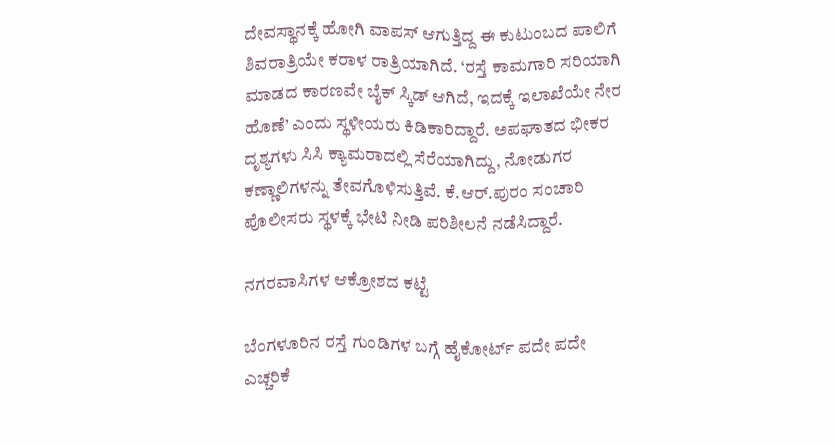ದೇವಸ್ಥಾನಕ್ಕೆ ಹೋಗಿ ವಾಪಸ್ ಆಗುತ್ತಿದ್ದ ಈ ಕುಟುಂಬದ ಪಾಲಿಗೆ ಶಿವರಾತ್ರಿಯೇ ಕರಾಳ ರಾತ್ರಿಯಾಗಿದೆ. ‘ರಸ್ತೆ ಕಾಮಗಾರಿ ಸರಿಯಾಗಿ ಮಾಡದ ಕಾರಣವೇ ಬೈಕ್ ಸ್ಕಿಡ್ ಆಗಿದೆ, ಇದಕ್ಕೆ ಇಲಾಖೆಯೇ ನೇರ ಹೊಣೆ’ ಎಂದು ಸ್ಥಳೀಯರು ಕಿಡಿಕಾರಿದ್ದಾರೆ. ಅಪಘಾತದ ಭೀಕರ ದೃಶ್ಯಗಳು ಸಿಸಿ ಕ್ಯಾಮರಾದಲ್ಲಿ ಸೆರೆಯಾಗಿದ್ದು, ನೋಡುಗರ ಕಣ್ಣಾಲಿಗಳನ್ನು ತೇವಗೊಳಿಸುತ್ತಿವೆ. ಕೆ.ಆರ್.ಪುರಂ ಸಂಚಾರಿ ಪೊಲೀಸರು ಸ್ಥಳಕ್ಕೆ ಭೇಟಿ ನೀಡಿ ಪರಿಶೀಲನೆ ನಡೆಸಿದ್ದಾರೆ.

ನಗರವಾಸಿಗಳ ಆಕ್ರೋಶದ ಕಟ್ಟೆ

ಬೆಂಗಳೂರಿನ ರಸ್ತೆ ಗುಂಡಿಗಳ ಬಗ್ಗೆ ಹೈಕೋರ್ಟ್ ಪದೇ ಪದೇ ಎಚ್ಚರಿಕೆ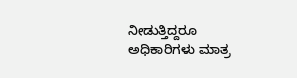ನೀಡುತ್ತಿದ್ದರೂ ಅಧಿಕಾರಿಗಳು ಮಾತ್ರ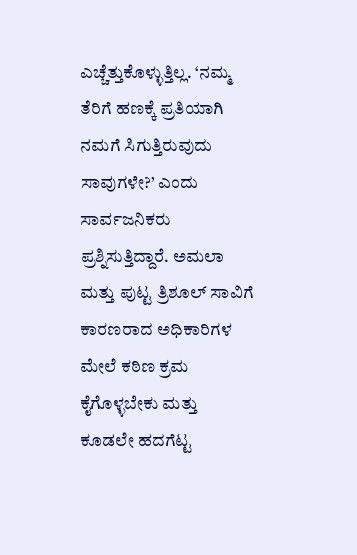ಎಚ್ಚೆತ್ತುಕೊಳ್ಳುತ್ತಿಲ್ಲ. ‘ನಮ್ಮ ತೆರಿಗೆ ಹಣಕ್ಕೆ ಪ್ರತಿಯಾಗಿ ನಮಗೆ ಸಿಗುತ್ತಿರುವುದು ಸಾವುಗಳೇ?’ ಎಂದು ಸಾರ್ವಜನಿಕರು ಪ್ರಶ್ನಿಸುತ್ತಿದ್ದಾರೆ. ಅಮಲಾ ಮತ್ತು ಪುಟ್ಟ ತ್ರಿಶೂಲ್ ಸಾವಿಗೆ ಕಾರಣರಾದ ಅಧಿಕಾರಿಗಳ ಮೇಲೆ ಕಠಿಣ ಕ್ರಮ ಕೈಗೊಳ್ಳಬೇಕು ಮತ್ತು ಕೂಡಲೇ ಹದಗೆಟ್ಟ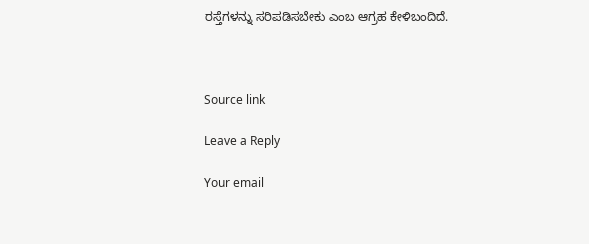ರಸ್ತೆಗಳನ್ನು ಸರಿಪಡಿಸಬೇಕು ಎಂಬ ಆಗ್ರಹ ಕೇಳಿಬಂದಿದೆ.



Source link

Leave a Reply

Your email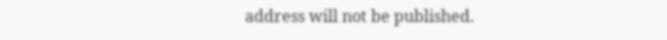address will not be published.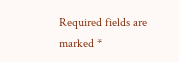Required fields are marked *